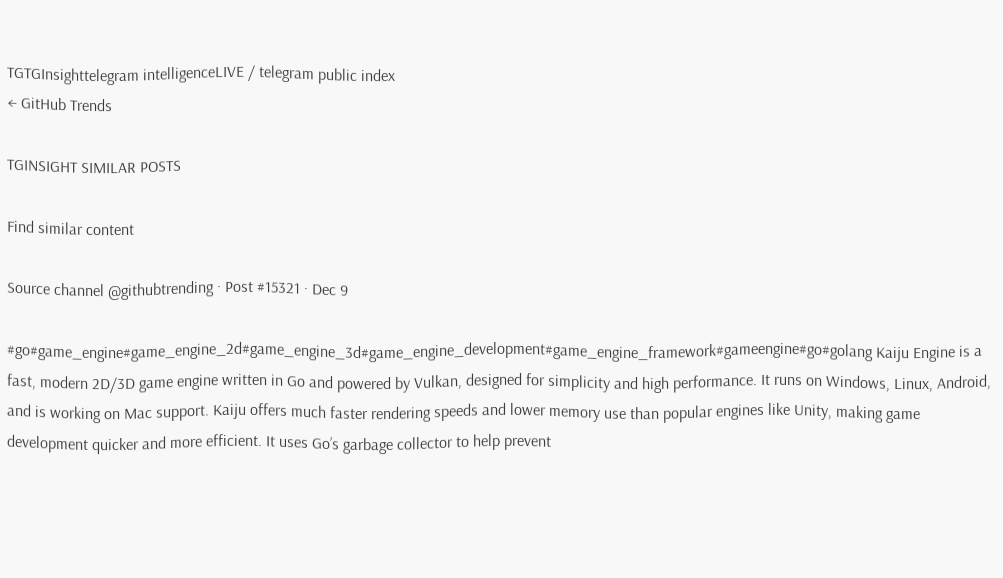TGTGInsighttelegram intelligenceLIVE / telegram public index
← GitHub Trends

TGINSIGHT SIMILAR POSTS

Find similar content

Source channel @githubtrending · Post #15321 · Dec 9

#go#game_engine#game_engine_2d#game_engine_3d#game_engine_development#game_engine_framework#gameengine#go#golang Kaiju Engine is a fast, modern 2D/3D game engine written in Go and powered by Vulkan, designed for simplicity and high performance. It runs on Windows, Linux, Android, and is working on Mac support. Kaiju offers much faster rendering speeds and lower memory use than popular engines like Unity, making game development quicker and more efficient. It uses Go’s garbage collector to help prevent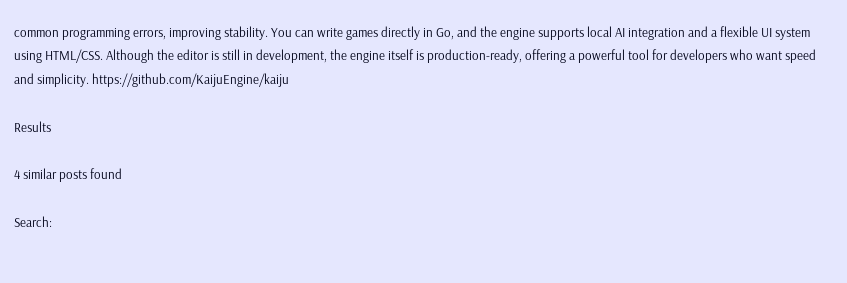common programming errors, improving stability. You can write games directly in Go, and the engine supports local AI integration and a flexible UI system using HTML/CSS. Although the editor is still in development, the engine itself is production-ready, offering a powerful tool for developers who want speed and simplicity. https://github.com/KaijuEngine/kaiju

Results

4 similar posts found

Search: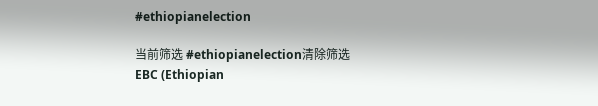#ethiopianelection

当前筛选 #ethiopianelection清除筛选
EBC (Ethiopian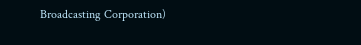Broadcasting Corporation)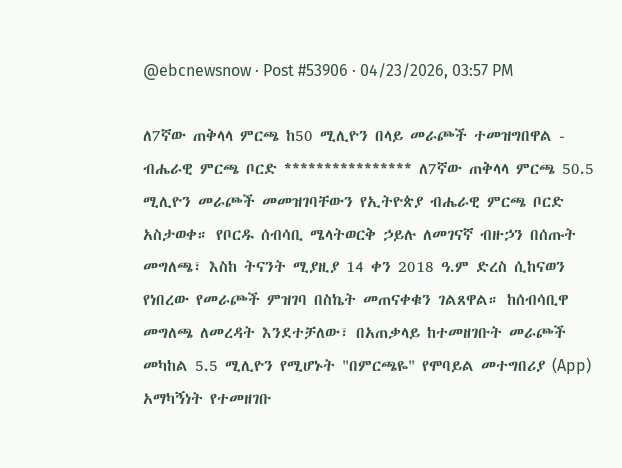@ebcnewsnow · Post #53906 · 04/23/2026, 03:57 PM

ለ7ኛው ጠቅላላ ምርጫ ከ50 ሚሊዮን በላይ መራጮች ተመዝግበዋል - ብሔራዊ ምርጫ ቦርድ **************** ለ7ኛው ጠቅላላ ምርጫ 50.5 ሚሊዮን መራጮች መመዝገባቸውን የኢትዮጵያ ብሔራዊ ምርጫ ቦርድ አስታወቀ። የቦርዱ ሰብሳቢ ሜላትወርቅ ኃይሉ ለመገናኛ ብዙኃን በሰጡት መግለጫ፣ እስከ ትናንት ሚያዚያ 14 ቀን 2018 ዓ.ም ድረስ ሲከናወን የነበረው የመራጮች ምዝገባ በስኬት መጠናቀቁን ገልጸዋል። ከሰብሳቢዋ መግለጫ ለመረዳት እንደተቻለው፣ በአጠቃላይ ከተመዘገቡት መራጮች መካከል 5.5 ሚሊዮን የሚሆኑት "በምርጫዬ" የሞባይል መተግበሪያ (App) አማካኝነት የተመዘገቡ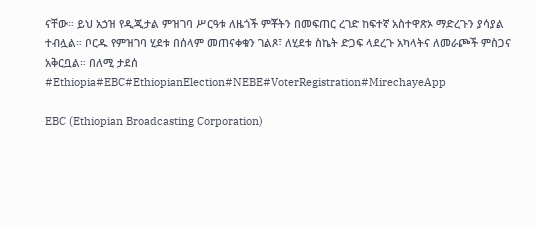ናቸው። ይህ አኃዝ የዲጂታል ምዝገባ ሥርዓቱ ለዜጎች ምቾትን በመፍጠር ረገድ ከፍተኛ አስተዋጽኦ ማድረጉን ያሳያል ተብሏል። ቦርዱ የምዝገባ ሂደቱ በሰላም መጠናቀቁን ገልጾ፣ ለሂደቱ ስኬት ድጋፍ ላደረጉ አካላትና ለመራጮች ምስጋና አቅርቧል። በለሚ ታደሰ #Ethiopia#EBC#EthiopianElection#NEBE#VoterRegistration#MirechayeApp

EBC (Ethiopian Broadcasting Corporation)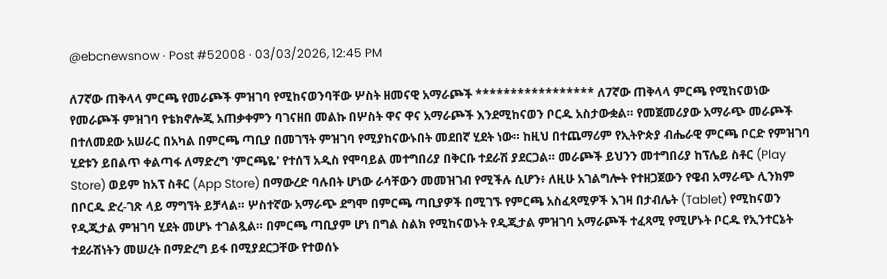@ebcnewsnow · Post #52008 · 03/03/2026, 12:45 PM

ለ7ኛው ጠቅላላ ምርጫ የመራጮች ምዝገባ የሚከናወንባቸው ሦስት ዘመናዊ አማራጮች ***************** ለ7ኛው ጠቅላላ ምርጫ የሚከናወነው የመራጮች ምዝገባ የቴክኖሎጂ አጠቃቀምን ባገናዘበ መልኩ በሦስት ዋና ዋና አማራጮች እንደሚከናወን ቦርዱ አስታውቋል። የመጀመሪያው አማራጭ መራጮች በተለመደው አሠራር በአካል በምርጫ ጣቢያ በመገኘት ምዝገባ የሚያከናውኑበት መደበኛ ሂደት ነው። ከዚህ በተጨማሪም የኢትዮጵያ ብሔራዊ ምርጫ ቦርድ የምዝገባ ሂደቱን ይበልጥ ቀልጣፋ ለማድረግ 'ምርጫዬ' የተሰኘ አዲስ የሞባይል መተግበሪያ በቅርቡ ተደራሽ ያደርጋል። መራጮች ይህንን መተግበሪያ ከፕሌይ ስቶር (Play Store) ወይም ከአፕ ስቶር (App Store) በማውረድ ባሉበት ሆነው ራሳቸውን መመዝገብ የሚችሉ ሲሆን፥ ለዚሁ አገልግሎት የተዘጋጀውን የዌብ አማራጭ ሊንክም በቦርዱ ድረ-ገጽ ላይ ማግኘት ይቻላል። ሦስተኛው አማራጭ ደግሞ በምርጫ ጣቢያዎች በሚገኙ የምርጫ አስፈጻሚዎች እገዛ በታብሌት (Tablet) የሚከናወን የዲጂታል ምዝገባ ሂደት መሆኑ ተገልጿል። በምርጫ ጣቢያም ሆነ በግል ስልክ የሚከናወኑት የዲጂታል ምዝገባ አማራጮች ተፈጻሚ የሚሆኑት ቦርዱ የኢንተርኔት ተደራሽነትን መሠረት በማድረግ ይፋ በሚያደርጋቸው የተወሰኑ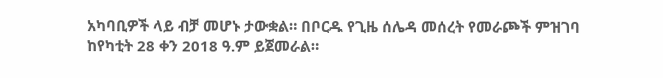አካባቢዎች ላይ ብቻ መሆኑ ታውቋል። በቦርዱ የጊዜ ሰሌዳ መሰረት የመራጮች ምዝገባ ከየካቲት 28 ቀን 2018 ዓ.ም ይጀመራል።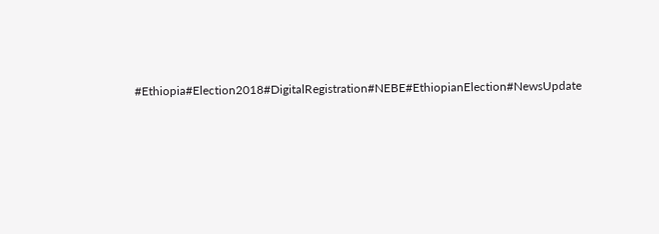#Ethiopia#Election2018#DigitalRegistration#NEBE#EthiopianElection#NewsUpdate